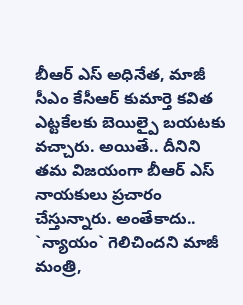బీఆర్ ఎస్ అధినేత, మాజీ సీఎం కేసీఆర్ కుమార్తె కవిత ఎట్టకేలకు బెయిల్పై బయటకు వచ్చారు. అయితే.. దీనిని తమ విజయంగా బీఆర్ ఎస్ నాయకులు ప్రచారం చేస్తున్నారు. అంతేకాదు.. `న్యాయం` గెలిచిందని మాజీ మంత్రి,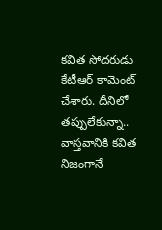కవిత సోదరుడు కేటీఆర్ కామెంట్ చేశారు. దీనిలో తప్పులేకున్నా.. వాస్తవానికి కవిత నిజంగానే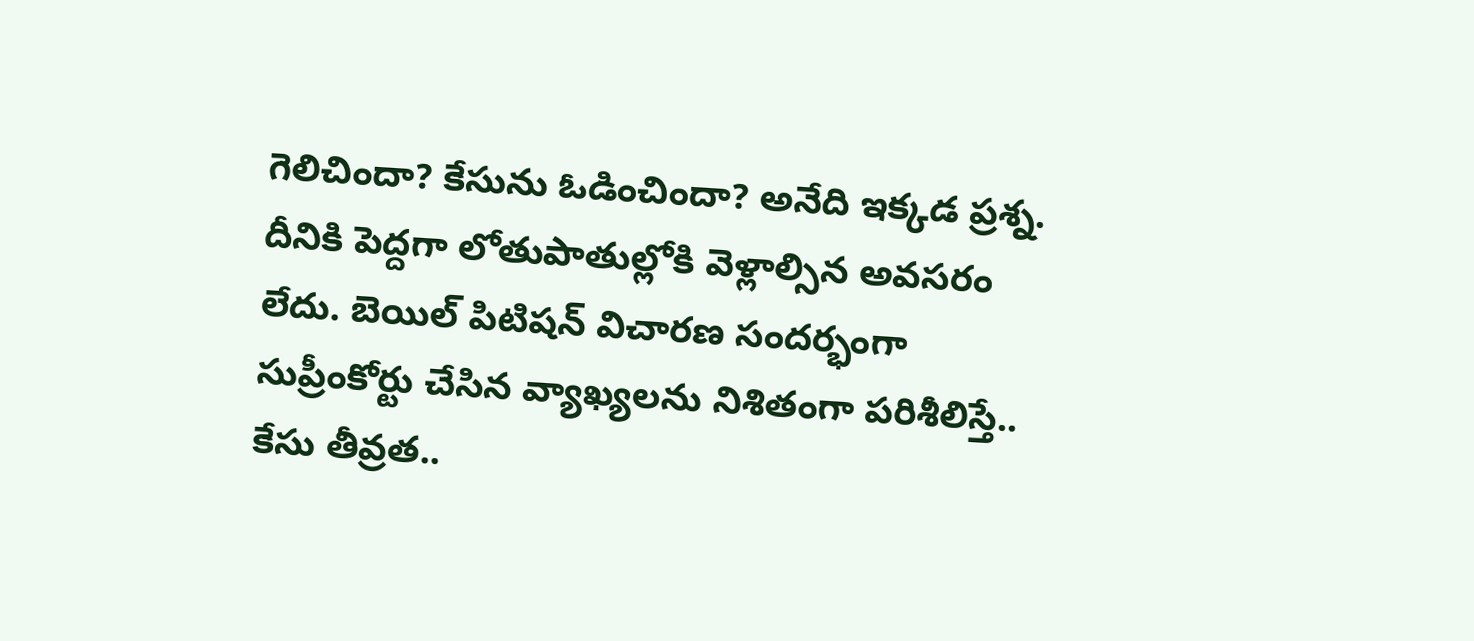గెలిచిందా? కేసును ఓడించిందా? అనేది ఇక్కడ ప్రశ్న. దీనికి పెద్దగా లోతుపాతుల్లోకి వెళ్లాల్సిన అవసరం లేదు. బెయిల్ పిటిషన్ విచారణ సందర్భంగా సుప్రీంకోర్టు చేసిన వ్యాఖ్యలను నిశితంగా పరిశీలిస్తే.. కేసు తీవ్రత..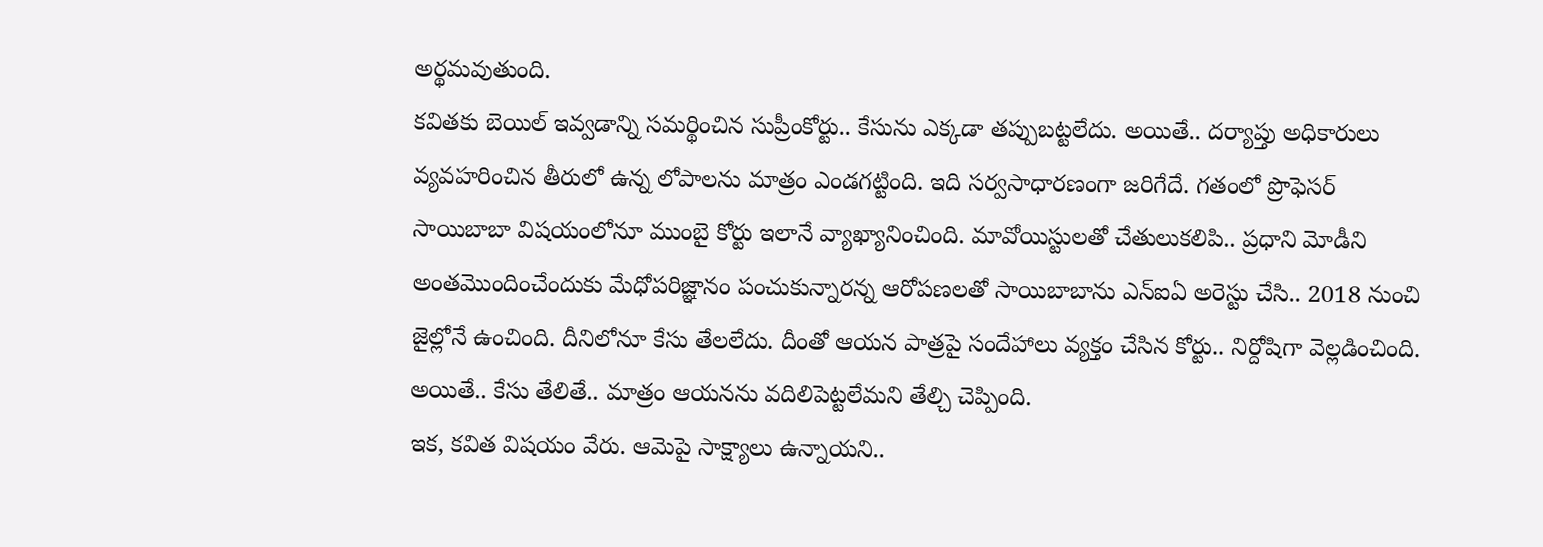అర్థమవుతుంది.
కవితకు బెయిల్ ఇవ్వడాన్ని సమర్థించిన సుప్రీంకోర్టు.. కేసును ఎక్కడా తప్పుబట్టలేదు. అయితే.. దర్యాప్తు అధికారులు వ్యవహరించిన తీరులో ఉన్న లోపాలను మాత్రం ఎండగట్టింది. ఇది సర్వసాధారణంగా జరిగేదే. గతంలో ప్రొఫెసర్ సాయిబాబా విషయంలోనూ ముంబై కోర్టు ఇలానే వ్యాఖ్యానించింది. మావోయిస్టులతో చేతులుకలిపి.. ప్రధాని మోడీని అంతమొందించేందుకు మేధోపరిజ్ఞానం పంచుకున్నారన్న ఆరోపణలతో సాయిబాబాను ఎన్ఐఏ అరెస్టు చేసి.. 2018 నుంచి జైల్లోనే ఉంచింది. దీనిలోనూ కేసు తేలలేదు. దీంతో ఆయన పాత్రపై సందేహాలు వ్యక్తం చేసిన కోర్టు.. నిర్దోషిగా వెల్లడించింది. అయితే.. కేసు తేలితే.. మాత్రం ఆయనను వదిలిపెట్టలేమని తేల్చి చెప్పింది.
ఇక, కవిత విషయం వేరు. ఆమెపై సాక్ష్యాలు ఉన్నాయని..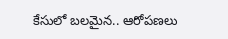కేసులో బలమైన.. ఆరోపణలు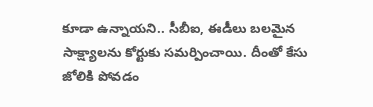కూడా ఉన్నాయని.. సీబీఐ, ఈడీలు బలమైన సాక్ష్యాలను కోర్టుకు సమర్పించాయి. దీంతో కేసు జోలికి పోవడం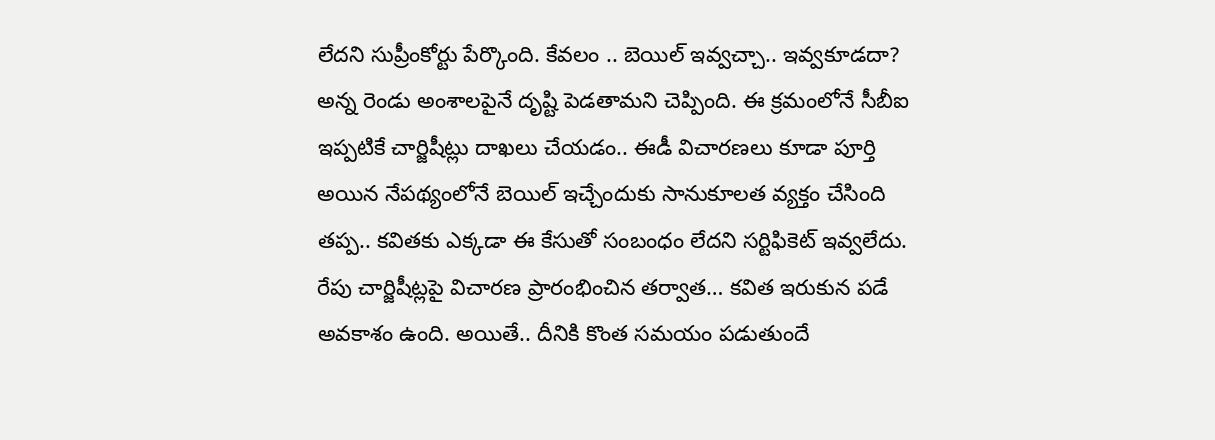లేదని సుప్రీంకోర్టు పేర్కొంది. కేవలం .. బెయిల్ ఇవ్వచ్చా.. ఇవ్వకూడదా? అన్న రెండు అంశాలపైనే దృష్టి పెడతామని చెప్పింది. ఈ క్రమంలోనే సీబీఐ ఇప్పటికే చార్జిషీట్లు దాఖలు చేయడం.. ఈడీ విచారణలు కూడా పూర్తి అయిన నేపథ్యంలోనే బెయిల్ ఇచ్చేందుకు సానుకూలత వ్యక్తం చేసింది తప్ప.. కవితకు ఎక్కడా ఈ కేసుతో సంబంధం లేదని సర్టిఫికెట్ ఇవ్వలేదు.
రేపు చార్జిషీట్లపై విచారణ ప్రారంభించిన తర్వాత… కవిత ఇరుకున పడే అవకాశం ఉంది. అయితే.. దీనికి కొంత సమయం పడుతుందే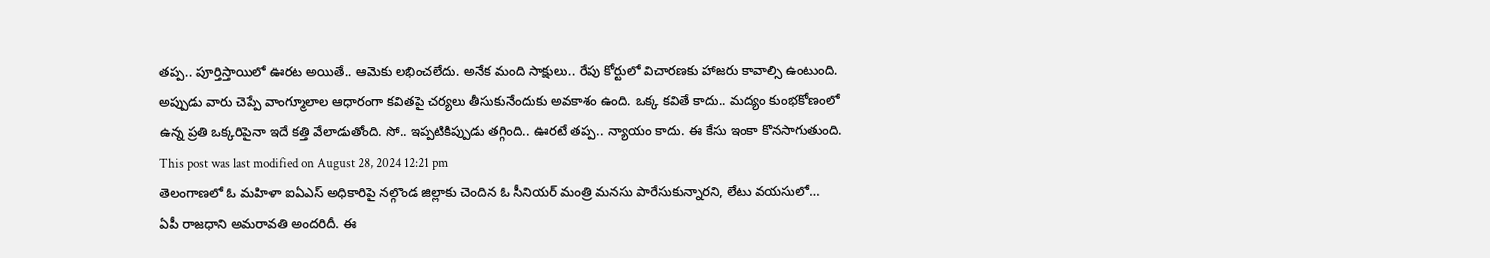తప్ప.. పూర్తిస్తాయిలో ఊరట అయితే.. ఆమెకు లభించలేదు. అనేక మంది సాక్షులు.. రేపు కోర్టులో విచారణకు హాజరు కావాల్సి ఉంటుంది. అప్పుడు వారు చెప్పే వాంగ్మూలాల ఆధారంగా కవితపై చర్యలు తీసుకునేందుకు అవకాశం ఉంది. ఒక్క కవితే కాదు.. మద్యం కుంభకోణంలో ఉన్న ప్రతి ఒక్కరిపైనా ఇదే కత్తి వేలాడుతోంది. సో.. ఇప్పటికిప్పుడు తగ్గింది.. ఊరటే తప్ప.. న్యాయం కాదు. ఈ కేసు ఇంకా కొనసాగుతుంది.
This post was last modified on August 28, 2024 12:21 pm
తెలంగాణలో ఓ మహిళా ఐఏఎస్ అధికారిపై నల్గొండ జిల్లాకు చెందిన ఓ సీనియర్ మంత్రి మనసు పారేసుకున్నారని, లేటు వయసులో…
ఏపీ రాజధాని అమరావతి అందరిదీ. ఈ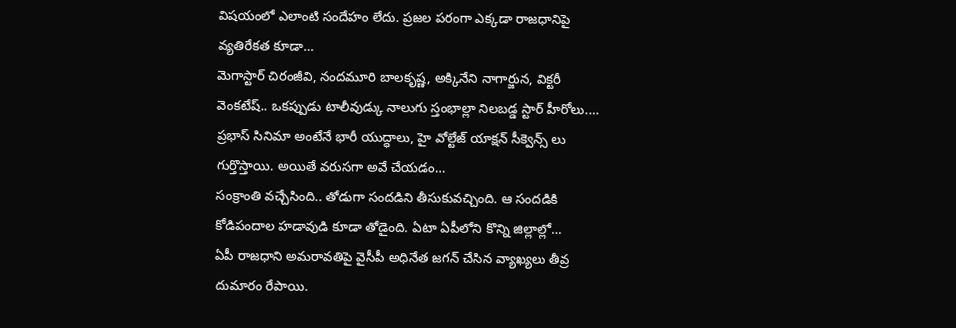విషయంలో ఎలాంటి సందేహం లేదు. ప్రజల పరంగా ఎక్కడా రాజధానిపై వ్యతిరేకత కూడా…
మెగాస్టార్ చిరంజీవి, నందమూరి బాలకృష్ణ, అక్కినేని నాగార్జున, విక్టరీ వెంకటేష్.. ఒకప్పుడు టాలీవుడ్కు నాలుగు స్తంభాల్లా నిలబడ్డ స్టార్ హీరోలు.…
ప్రభాస్ సినిమా అంటేనే భారీ యుద్ధాలు, హై వోల్టేజ్ యాక్షన్ సీక్వెన్స్ లు గుర్తొస్తాయి. అయితే వరుసగా అవే చేయడం…
సంక్రాంతి వచ్చేసింది.. తోడుగా సందడిని తీసుకువచ్చింది. ఆ సందడికి కోడిపందాల హడావుడి కూడా తోడైంది. ఏటా ఏపీలోని కొన్ని జిల్లాల్లో…
ఏపీ రాజధాని అమరావతిపై వైసీపీ అధినేత జగన్ చేసిన వ్యాఖ్యలు తీవ్ర దుమారం రేపాయి.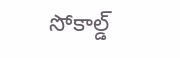సోకాల్డ్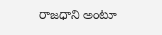రాజధాని అంటూ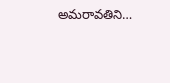అమరావతిని…